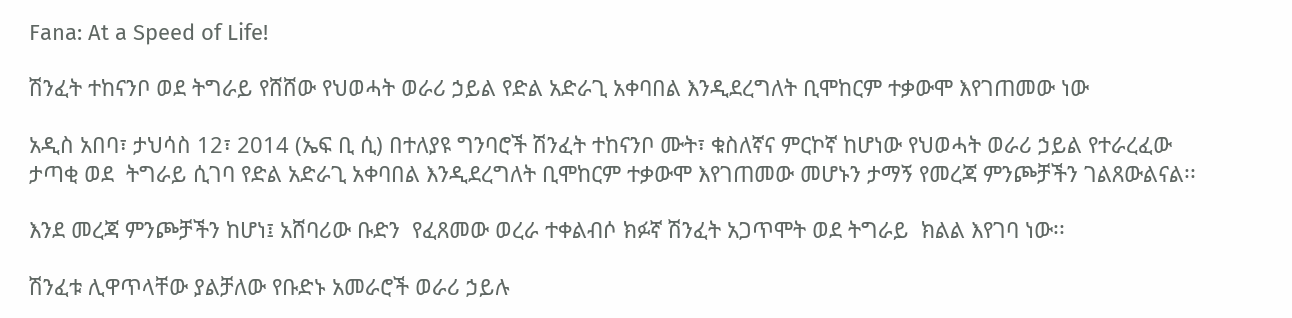Fana: At a Speed of Life!

ሽንፈት ተከናንቦ ወደ ትግራይ የሸሸው የህወሓት ወራሪ ኃይል የድል አድራጊ አቀባበል እንዲደረግለት ቢሞከርም ተቃውሞ እየገጠመው ነው

አዲስ አበባ፣ ታህሳስ 12፣ 2014 (ኤፍ ቢ ሲ) በተለያዩ ግንባሮች ሽንፈት ተከናንቦ ሙት፣ ቁስለኛና ምርኮኛ ከሆነው የህወሓት ወራሪ ኃይል የተራረፈው ታጣቂ ወደ  ትግራይ ሲገባ የድል አድራጊ አቀባበል እንዲደረግለት ቢሞከርም ተቃውሞ እየገጠመው መሆኑን ታማኝ የመረጃ ምንጮቻችን ገልጸውልናል፡፡

እንደ መረጃ ምንጮቻችን ከሆነ፤ አሸባሪው ቡድን  የፈጸመው ወረራ ተቀልብሶ ክፉኛ ሽንፈት አጋጥሞት ወደ ትግራይ  ክልል እየገባ ነው፡፡

ሽንፈቱ ሊዋጥላቸው ያልቻለው የቡድኑ አመራሮች ወራሪ ኃይሉ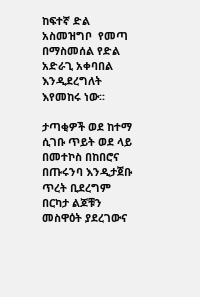ከፍተኛ ድል አስመዝግቦ  የመጣ በማስመሰል የድል አድራጊ አቀባበል እንዲደረግለት እየመከሩ ነው፡፡

ታጣቂዎች ወደ ከተማ ሲገቡ ጥይት ወደ ላይ በመተኮስ በከበሮና በጡሩንባ እንዲታጀቡ ጥረት ቢደረግም በርካታ ልጆቹን መስዋዕት ያደረገውና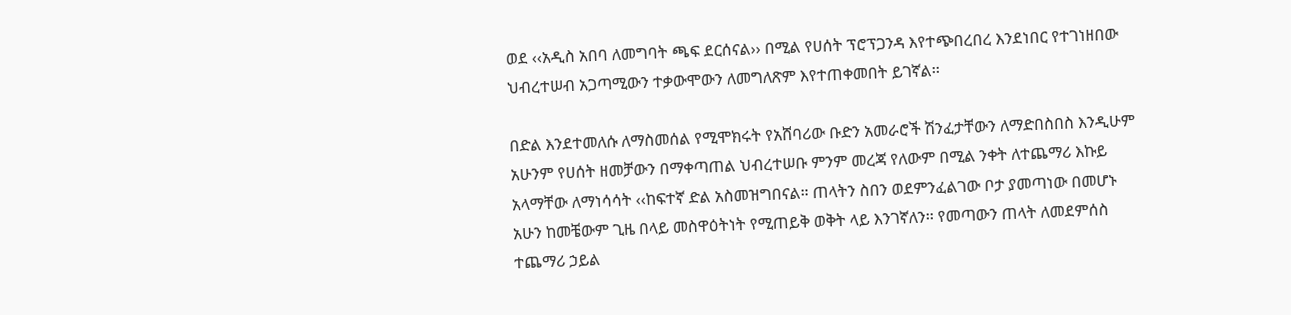ወደ ‹‹አዲስ አበባ ለመግባት ጫፍ ደርሰናል›› በሚል የሀሰት ፕሮፕጋንዳ እየተጭበረበረ እንደነበር የተገነዘበው ህብረተሠብ አጋጣሚውን ተቃውሞውን ለመግለጽም እየተጠቀመበት ይገኛል፡፡

በድል እንደተመለሱ ለማስመሰል የሚሞክሩት የአሸባሪው ቡድን አመራሮች ሽንፈታቸውን ለማድበስበስ እንዲሁም አሁንም የሀሰት ዘመቻውን በማቀጣጠል ህብረተሠቡ ምንም መረጃ የለውም በሚል ንቀት ለተጨማሪ እኩይ አላማቸው ለማነሳሳት ‹‹ከፍተኛ ድል አስመዝግበናል። ጠላትን ስበን ወደምንፈልገው ቦታ ያመጣነው በመሆኑ አሁን ከመቼውም ጊዜ በላይ መስዋዕትነት የሚጠይቅ ወቅት ላይ እንገኛለን፡፡ የመጣውን ጠላት ለመደምሰስ ተጨማሪ ኃይል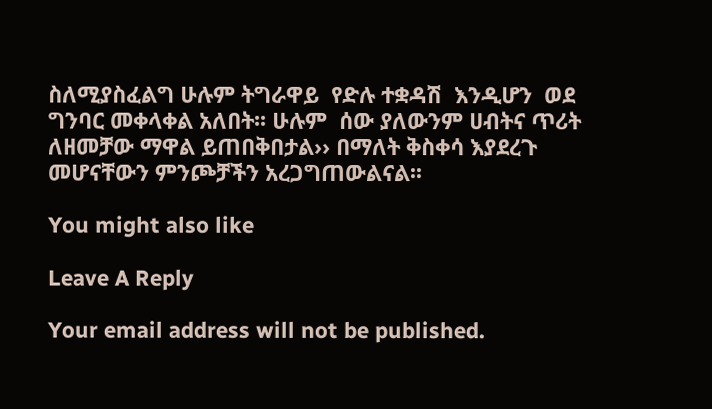ስለሚያስፈልግ ሁሉም ትግራዋይ  የድሉ ተቋዳሽ  እንዲሆን  ወደ ግንባር መቀላቀል አለበት፡፡ ሁሉም  ሰው ያለውንም ሀብትና ጥሪት ለዘመቻው ማዋል ይጠበቅበታል›› በማለት ቅስቀሳ እያደረጉ መሆናቸውን ምንጮቻችን አረጋግጠውልናል፡፡

You might also like

Leave A Reply

Your email address will not be published.